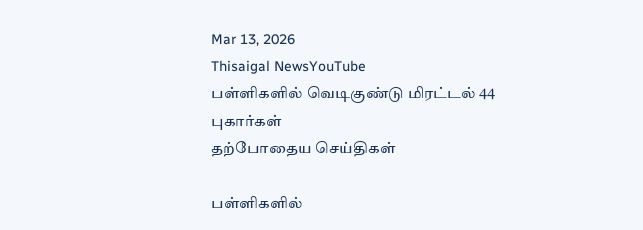Mar 13, 2026
Thisaigal NewsYouTube
பள்ளிகளில் வெடிகுண்டு மிரட்டல் 44 புகார்கள்
தற்போதைய செய்திகள்

பள்ளிகளில்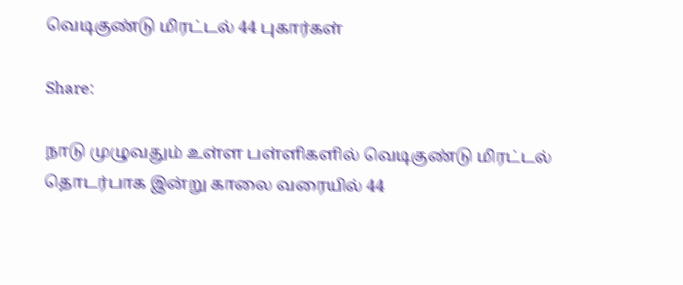வெடிகுண்டு மிரட்டல் 44 புகார்கள்

Share:

நாடு முழுவதும் உள்ள பள்ளிகளில் வெடிகுண்டு மிரட்டல் தொடர்பாக இன்று காலை வரையில் 44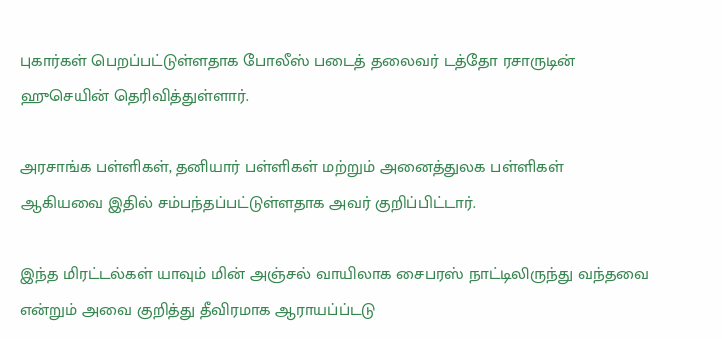புகார்கள் பெறப்பட்டுள்ளதாக போலீஸ் படைத் தலைவர் டத்தோ ரசாருடின் ஹுசெயின் தெரிவித்துள்ளார்.

அரசாங்க பள்ளிகள், தனியார் பள்ளிகள் மற்றும் அனைத்துலக பள்ளிகள் ஆகியவை இதில் சம்பந்தப்பட்டுள்ளதாக அவர் குறிப்பிட்டார்.

இந்த மிரட்டல்கள் யாவும் மின் அஞ்சல் வாயிலாக சைபரஸ் நாட்டிலிருந்து வந்தவை என்றும் அவை குறித்து தீவிரமாக ஆராயப்ப்டடு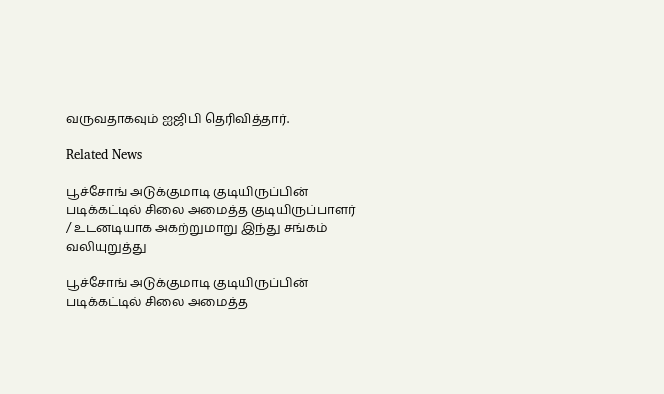வருவதாகவும் ஐஜிபி தெரிவித்தார்.

Related News

பூச்சோங் அடுக்குமாடி குடியிருப்பின் படிக்கட்டில் சிலை அமைத்த குடியிருப்பாளர் / உடனடியாக அகற்றுமாறு இந்து சங்கம் வலியுறுத்து

பூச்சோங் அடுக்குமாடி குடியிருப்பின் படிக்கட்டில் சிலை அமைத்த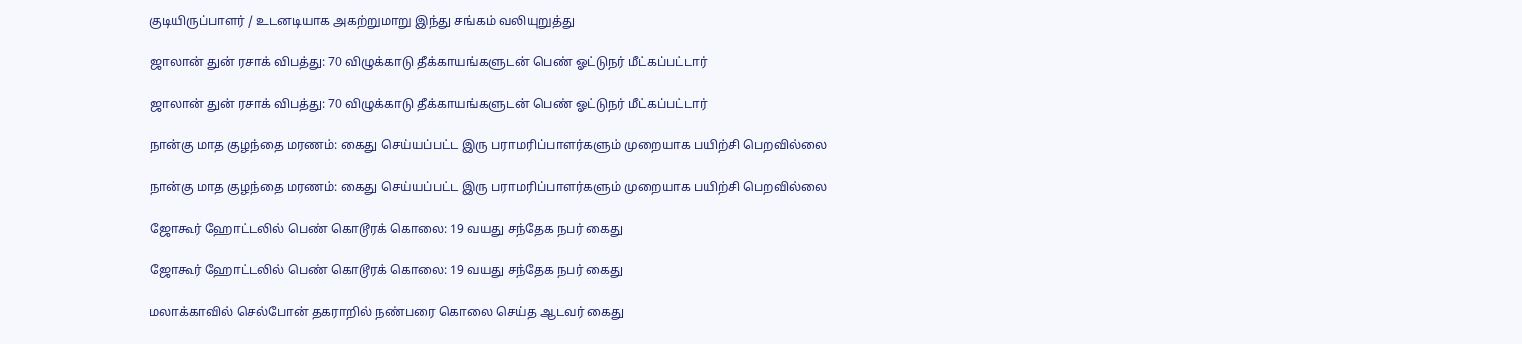குடியிருப்பாளர் / உடனடியாக அகற்றுமாறு இந்து சங்கம் வலியுறுத்து

ஜாலான் துன் ரசாக் விபத்து: 70 விழுக்காடு தீக்காயங்களுடன் பெண் ஓட்டுநர் மீட்கப்பட்டார்

ஜாலான் துன் ரசாக் விபத்து: 70 விழுக்காடு தீக்காயங்களுடன் பெண் ஓட்டுநர் மீட்கப்பட்டார்

நான்கு மாத குழந்தை மரணம்: கைது செய்யப்பட்ட இரு பராமரிப்பாளர்களும் முறையாக பயிற்சி பெறவில்லை

நான்கு மாத குழந்தை மரணம்: கைது செய்யப்பட்ட இரு பராமரிப்பாளர்களும் முறையாக பயிற்சி பெறவில்லை

ஜோகூர் ஹோட்டலில் பெண் கொடூரக் கொலை: 19 வயது சந்தேக நபர் கைது

ஜோகூர் ஹோட்டலில் பெண் கொடூரக் கொலை: 19 வயது சந்தேக நபர் கைது

மலாக்காவில் செல்போன் தகராறில் நண்பரை கொலை செய்த ஆடவர் கைது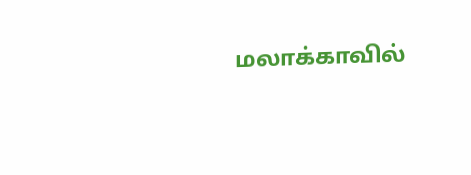மலாக்காவில்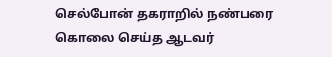செல்போன் தகராறில் நண்பரை கொலை செய்த ஆடவர்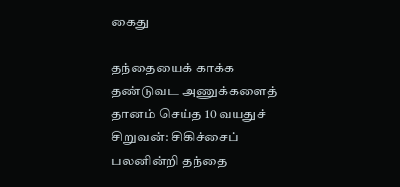கைது

தந்தையைக் காக்க தண்டுவட அணுக்களைத் தானம் செய்த 10 வயதுச் சிறுவன்: சிகிச்சைப் பலனின்றி தந்தை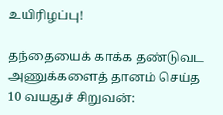உயிரிழப்பு!

தந்தையைக் காக்க தண்டுவட அணுக்களைத் தானம் செய்த 10 வயதுச் சிறுவன்: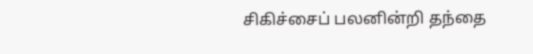சிகிச்சைப் பலனின்றி தந்தை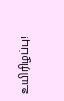உயிரிழப்பு!